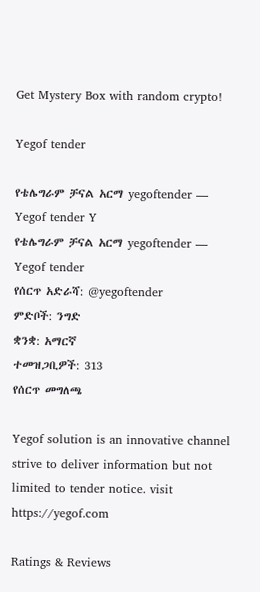Get Mystery Box with random crypto!

Yegof tender

የቴሌግራም ቻናል አርማ yegoftender — Yegof tender Y
የቴሌግራም ቻናል አርማ yegoftender — Yegof tender
የሰርጥ አድራሻ: @yegoftender
ምድቦች: ንግድ
ቋንቋ: አማርኛ
ተመዝጋቢዎች: 313
የሰርጥ መግለጫ

Yegof solution is an innovative channel strive to deliver information but not limited to tender notice. visit https://yegof.com

Ratings & Reviews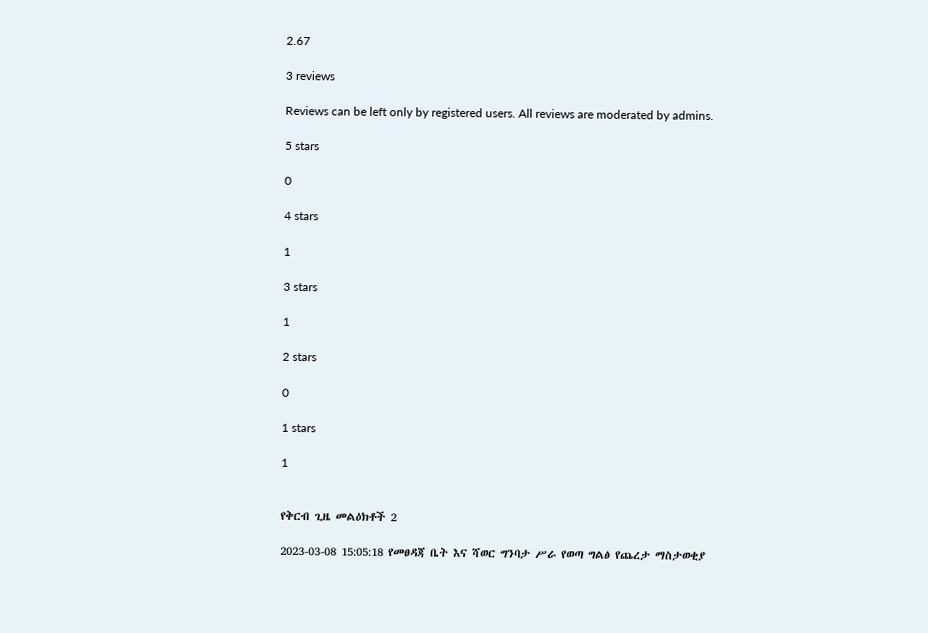2.67

3 reviews

Reviews can be left only by registered users. All reviews are moderated by admins.

5 stars

0

4 stars

1

3 stars

1

2 stars

0

1 stars

1


የቅርብ ጊዜ መልዕክቶች 2

2023-03-08 15:05:18 የመፀዳጃ ቤት እና ሻወር ግንባታ ሥራ የወጣ ግልፅ የጨረታ ማስታወቂያ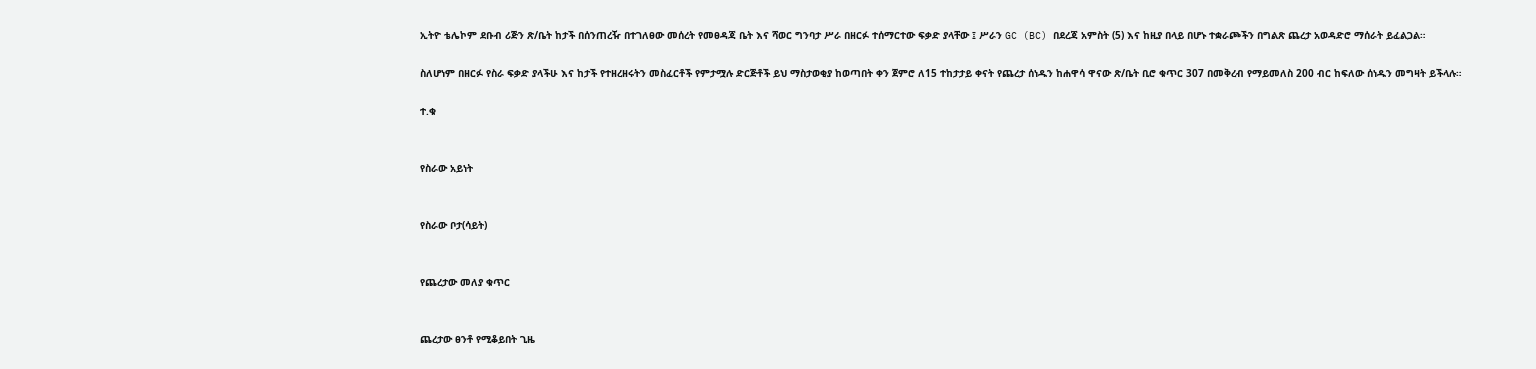ኢትዮ ቴሌኮም ደቡብ ሪጅን ጽ/ቤት ከታች በሰንጠረዥ በተገለፀው መሰረት የመፀዳጃ ቤት እና ሻወር ግንባታ ሥራ በዘርፉ ተሰማርተው ፍቃድ ያላቸው ፤ ሥራን GC (BC) በደረጃ አምስት (5) እና ከዚያ በላይ በሆኑ ተቋራጮችን በግልጽ ጨረታ አወዳድሮ ማሰራት ይፈልጋል።

ስለሆነም በዘርፉ የስራ ፍቃድ ያላችሁ እና ከታች የተዘረዘሩትን መስፈርቶች የምታሟሉ ድርጅቶች ይህ ማስታወቂያ ከወጣበት ቀን ጀምሮ ለ15 ተከታታይ ቀናት የጨረታ ሰነዱን ከሐዋሳ ዋናው ጽ/ቤት ቢሮ ቁጥር 307 በመቅረብ የማይመለስ 200 ብር ከፍለው ሰነዱን መግዛት ይችላሉ።

ተ.ቁ


የስራው አይነት


የስራው ቦታ(ሳይት)


የጨረታው መለያ ቁጥር


ጨረታው ፀንቶ የሚቆይበት ጊዜ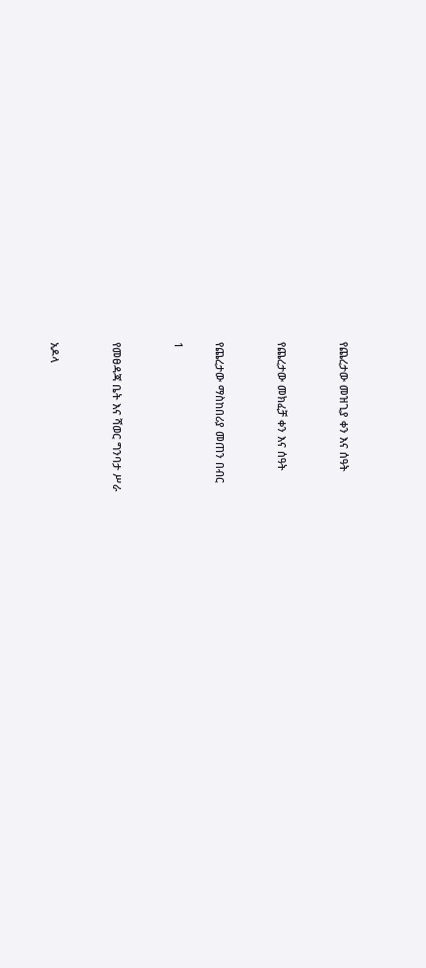የጨረታው መዝጊያ ቀን እና ሰዓት


የጨረታው መክፈቻ ቀን እና ሰዓት


የጨረታው ማስከበሪያ መጠን በብር

1


የመፀዳጃ ቤት እና ሻወር ግንባታ ሥራ


አዶላ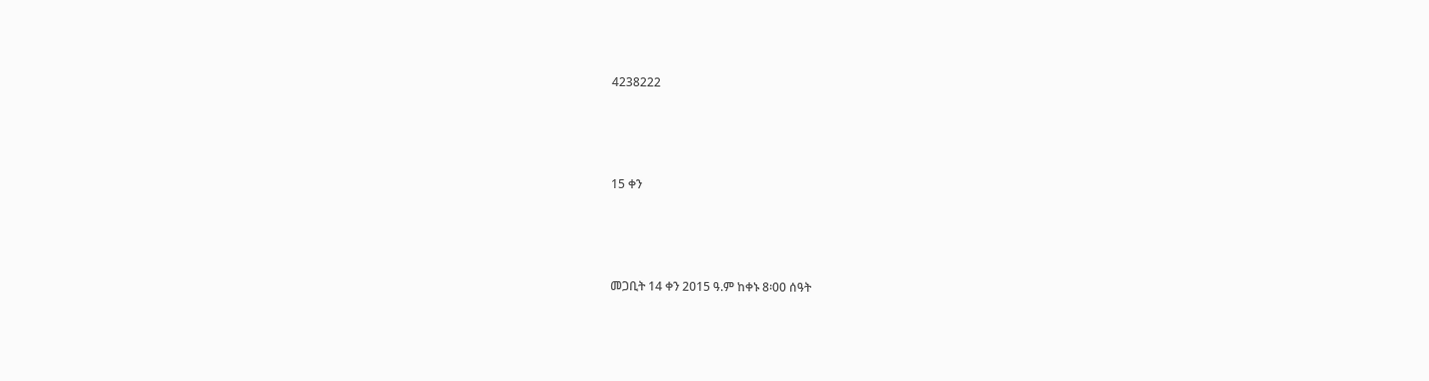4238222




15 ቀን




መጋቢት 14 ቀን 2015 ዓ.ም ከቀኑ 8፡00 ሰዓት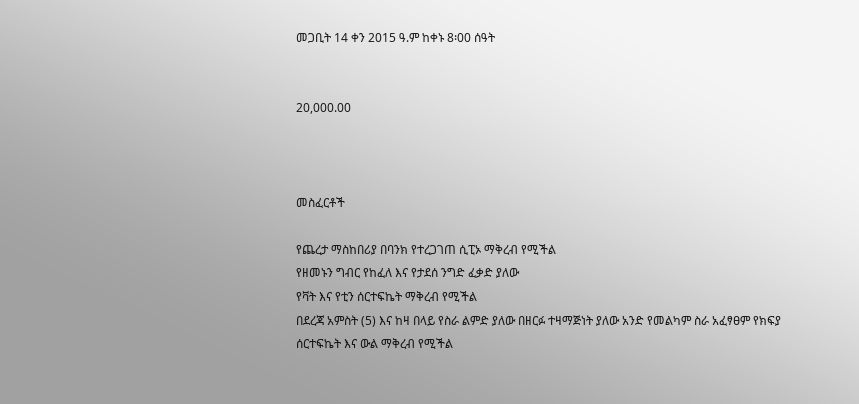መጋቢት 14 ቀን 2015 ዓ.ም ከቀኑ 8፡00 ሰዓት


20,000.00



መስፈርቶች

የጨረታ ማስከበሪያ በባንክ የተረጋገጠ ሲፒኦ ማቅረብ የሚችል
የዘመኑን ግብር የከፈለ እና የታደሰ ንግድ ፈቃድ ያለው
የቫት እና የቲን ሰርተፍኬት ማቅረብ የሚችል
በደረጃ አምስት (5) እና ከዛ በላይ የስራ ልምድ ያለው በዘርፉ ተዛማጅነት ያለው አንድ የመልካም ስራ አፈፃፀም የክፍያ ሰርተፍኬት እና ውል ማቅረብ የሚችል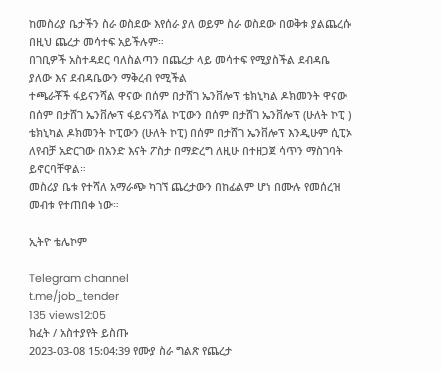ከመስሪያ ቤታችን ስራ ወስደው እየሰራ ያለ ወይም ስራ ወስደው በወቅቱ ያልጨረሱ በዚህ ጨረታ መሳተፍ አይችሉም።
በገቢዎች አስተዳደር ባለስልጣን በጨረታ ላይ መሳተፍ የሚያስችል ደብዳቤ ያለው እና ደብዳቤውን ማቅረብ የሚችል
ተጫራቾች ፋይናንሻል ዋናው በሰም በታሸገ ኤንቨሎፕ ቴክኒካል ዶክመንት ዋናው በሰም በታሸገ ኤንቨሎፕ ፋይናንሻል ኮፒውን በሰም በታሸገ ኤንቨሎፕ (ሁለት ኮፒ ) ቴክኒካል ዶክመንት ኮፒውን (ሁለት ኮፒ) በሰም በታሸገ ኤንቨሎፕ እንዲሁም ሲፒኦ ለየብቻ አድርገው በአንድ እናት ፖስታ በማድረግ ለዚሁ በተዘጋጀ ሳጥን ማስገባት ይኖርባቸዋል።
መስሪያ ቤቱ የተሻለ አማራጭ ካገኘ ጨረታውን በከፊልም ሆነ በሙሉ የመሰረዝ መብቱ የተጠበቀ ነው።

ኢትዮ ቴሌኮም

Telegram channel
t.me/job_tender
135 views12:05
ክፈት / አስተያየት ይስጡ
2023-03-08 15:04:39 የሙያ ስራ ግልጽ የጨረታ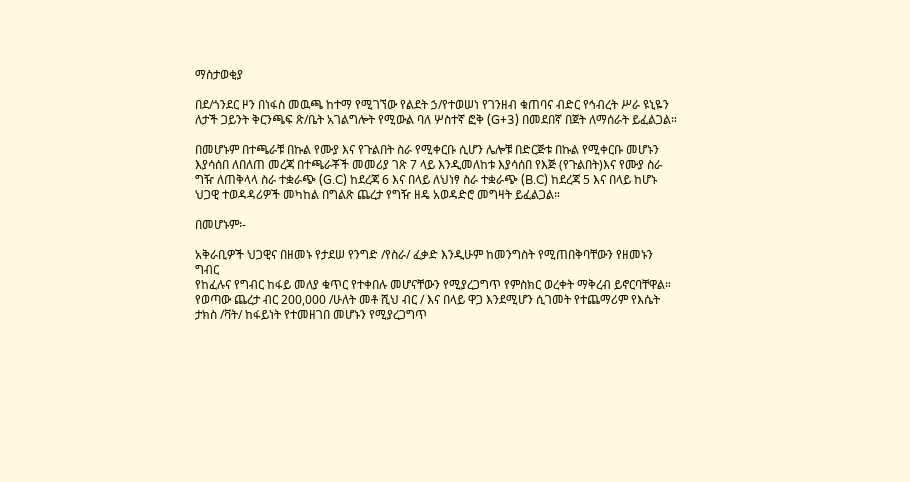ማስታወቂያ

በደ/ጎንደር ዞን በነፋስ መዉጫ ከተማ የሚገኘው የልደት ኃ/የተወሠነ የገንዘብ ቁጠባና ብድር የኅብረት ሥራ ዩኒዬን ለታች ጋይንት ቅርንጫፍ ጽ/ቤት አገልግሎት የሚውል ባለ ሦስተኛ ፎቅ (G+3) በመደበኛ በጀት ለማሰራት ይፈልጋል።

በመሆኑም በተጫራቹ በኩል የሙያ እና የጉልበት ስራ የሚቀርቡ ሲሆን ሌሎቹ በድርጅቱ በኩል የሚቀርቡ መሆኑን እያሳሰበ ለበለጠ መረጃ በተጫራቾች መመሪያ ገጽ 7 ላይ እንዲመለከቱ እያሳሰበ የእጅ (የጉልበት)እና የሙያ ስራ ግዥ ለጠቅላላ ስራ ተቋራጭ (G.C) ከደረጃ 6 እና በላይ ለህነፃ ስራ ተቋራጭ (B.C) ከደረጃ 5 እና በላይ ከሆኑ ህጋዊ ተወዳዳሪዎች መካከል በግልጽ ጨረታ የግዥ ዘዴ አወዳድሮ መግዛት ይፈልጋል።

በመሆኑም፡-

አቅራቢዎች ህጋዊና በዘመኑ የታደሠ የንግድ /የስራ/ ፈቃድ እንዲሁም ከመንግስት የሚጠበቅባቸውን የዘመኑን ግብር
የከፈሉና የግብር ከፋይ መለያ ቁጥር የተቀበሉ መሆናቸውን የሚያረጋግጥ የምስክር ወረቀት ማቅረብ ይኖርባቸዋል።
የወጣው ጨረታ ብር 200,000 /ሁለት መቶ ሺህ ብር / እና በላይ ዋጋ እንደሚሆን ሲገመት የተጨማሪም የእሴት ታክስ /ቫት/ ከፋይነት የተመዘገበ መሆኑን የሚያረጋግጥ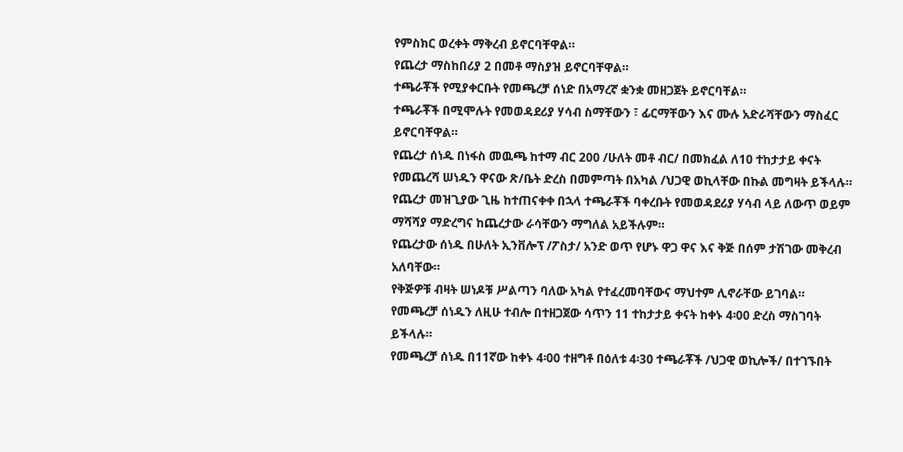የምስክር ወረቀት ማቅረብ ይኖርባቸዋል።
የጨረታ ማስከበሪያ 2 በመቶ ማስያዝ ይኖርባቸዋል።
ተጫራቾች የሚያቀርቡት የመጫረቻ ሰነድ በአማረኛ ቋንቋ መዘጋጀት ይኖርባቸል።
ተጫራቾች በሚሞሉት የመወዳደሪያ ሃሳብ ስማቸውን ፣ ፊርማቸውን እና ሙሉ አድራሻቸውን ማስፈር ይኖርባቸዋል።
የጨረታ ሰነዱ በነፋስ መዉጫ ከተማ ብር 200 /ሁለት መቶ ብር/ በመክፈል ለ10 ተከታታይ ቀናት የመጨረሻ ሠነዱን ዋናው ጽ/ቤት ድረስ በመምጣት በአካል /ህጋዊ ወኪላቸው በኩል መግዛት ይችላሉ።
የጨረታ መዝጊያው ጊዜ ከተጠናቀቀ በኋላ ተጫራቾች ባቀረቡት የመወዳደሪያ ሃሳብ ላይ ለውጥ ወይም ማሻሻያ ማድረግና ከጨረታው ራሳቸውን ማግለል አይችሉም።
የጨረታው ሰነዱ በሁለት ኢንቨሎፕ /ፖስታ/ አንድ ወጥ የሆኑ ዋጋ ዋና እና ቅጅ በሰም ታሽገው መቅረብ አለባቸው።
የቅጅዎቹ ብዛት ሠነዶቹ ሥልጣን ባለው አካል የተፈረመባቸውና ማህተም ሊኖራቸው ይገባል።
የመጫረቻ ሰነዱን ለዚሁ ተብሎ በተዘጋጀው ሳጥን 11 ተከታታይ ቀናት ከቀኑ 4፡00 ድረስ ማስገባት ይችላሉ።
የመጫረቻ ሰነዱ በ11ኛው ከቀኑ 4፡00 ተዘግቶ በዕለቱ 4፡30 ተጫራቾች /ህጋዊ ወኪሎች/ በተገኙበት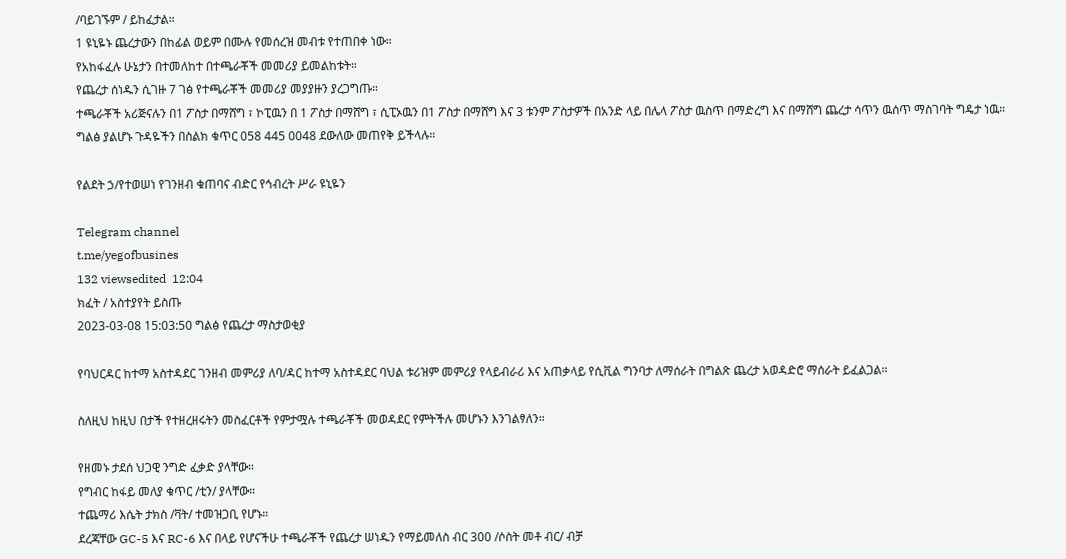/ባይገኙም / ይከፈታል።
1 ዩኒዬኑ ጨረታውን በከፊል ወይም በሙሉ የመሰረዝ መብቱ የተጠበቀ ነው።
የአከፋፈሉ ሁኔታን በተመለከተ በተጫራቾች መመሪያ ይመልከቱት።
የጨረታ ሰነዱን ሲገዙ 7 ገፅ የተጫራቾች መመሪያ መያያዙን ያረጋግጡ።
ተጫራቾች አሪጅናሉን በ1 ፖስታ በማሸግ ፣ ኮፒዉን በ 1 ፖስታ በማሸግ ፣ ሲፒኦዉን በ1 ፖስታ በማሸግ እና 3 ቱንም ፖስታዎች በአንድ ላይ በሌላ ፖስታ ዉስጥ በማድረግ እና በማሸግ ጨረታ ሳጥን ዉሰጥ ማስገባት ግዴታ ነዉ።
ግልፅ ያልሆኑ ጉዳዬችን በስልክ ቁጥር 058 445 0048 ደውለው መጠየቅ ይችላሉ።

የልደት ኃ/የተወሠነ የገንዘብ ቁጠባና ብድር የኅብረት ሥራ ዩኒዬን

Telegram channel
t.me/yegofbusines
132 viewsedited  12:04
ክፈት / አስተያየት ይስጡ
2023-03-08 15:03:50 ግልፅ የጨረታ ማስታወቂያ

የባህርዳር ከተማ አስተዳደር ገንዘብ መምሪያ ለባ/ዳር ከተማ አስተዳደር ባህል ቱሪዝም መምሪያ የላይብራሪ እና አጠቃላይ የሲቪል ግንባታ ለማሰራት በግልጽ ጨረታ አወዳድሮ ማሰራት ይፈልጋል።

ስለዚህ ከዚህ በታች የተዘረዘሩትን መስፈርቶች የምታሟሉ ተጫራቾች መወዳደር የምትችሉ መሆኑን እንገልፃለን።

የዘመኑ ታደሰ ህጋዊ ንግድ ፈቃድ ያላቸው።
የግብር ከፋይ መለያ ቁጥር /ቲን/ ያላቸው።
ተጨማሪ እሴት ታክስ /ቫት/ ተመዝጋቢ የሆኑ።
ደረጃቸው GC-5 እና RC-6 እና በላይ የሆናችሁ ተጫራቾች የጨረታ ሠነዱን የማይመለስ ብር 300 /ሶስት መቶ ብር/ ብቻ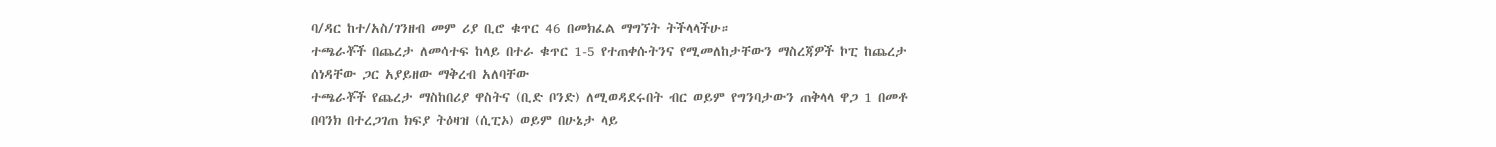ባ/ዳር ከተ/አስ/ገንዘብ መም ሪያ ቢሮ ቁጥር 46 በመክፈል ማግኘት ትችላላችሁ።
ተጫራቾች በጨረታ ለመሳተፍ ከላይ በተራ ቁጥር 1-5 የተጠቀሱትንና የሚመለከታቸውን ማስረጃዎች ኮፒ ከጨረታ ሰነዳቸው ጋር አያይዘው ማቅረብ አለባቸው
ተጫራቾች የጨረታ ማስከበሪያ ዋስትና (ቢድ ቦንድ) ለሚወዳደሩበት ብር ወይም የግንባታውን ጠቅላላ ዋጋ 1 በመቶ በባንክ በተረጋገጠ ክፍያ ትዕዛዝ (ሲፒኦ) ወይም በሁኔታ ላይ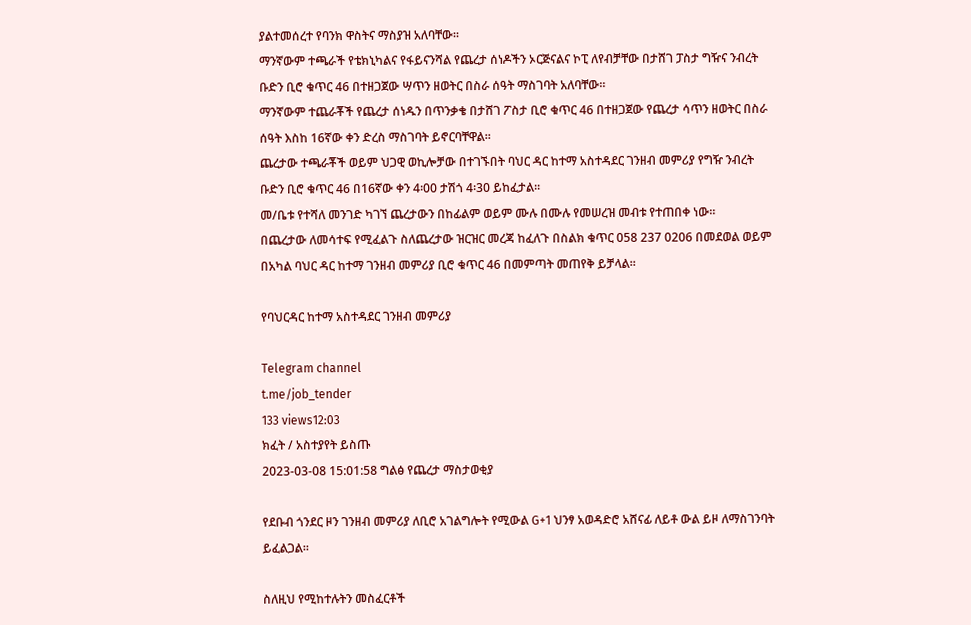ያልተመሰረተ የባንክ ዋስትና ማስያዝ አለባቸው።
ማንኛውም ተጫራች የቴክኒካልና የፋይናንሻል የጨረታ ሰነዶችን ኦርጅናልና ኮፒ ለየብቻቸው በታሸገ ፓስታ ግዥና ንብረት ቡድን ቢሮ ቁጥር 46 በተዘጋጀው ሣጥን ዘወትር በስራ ሰዓት ማስገባት አለባቸው።
ማንኛውም ተጨራቾች የጨረታ ሰነዱን በጥንቃቄ በታሸገ ፖስታ ቢሮ ቁጥር 46 በተዘጋጀው የጨረታ ሳጥን ዘወትር በስራ ሰዓት እስከ 16ኛው ቀን ድረስ ማስገባት ይኖርባቸዋል።
ጨረታው ተጫራቾች ወይም ህጋዊ ወኪሎቻው በተገኙበት ባህር ዳር ከተማ አስተዳደር ገንዘብ መምሪያ የግዥ ንብረት ቡድን ቢሮ ቁጥር 46 በ16ኛው ቀን 4፡00 ታሽጎ 4፡30 ይከፈታል።
መ/ቤቱ የተሻለ መንገድ ካገኘ ጨረታውን በከፊልም ወይም ሙሉ በሙሉ የመሠረዝ መብቱ የተጠበቀ ነው።
በጨረታው ለመሳተፍ የሚፈልጉ ስለጨረታው ዝርዝር መረጃ ከፈለጉ በስልክ ቁጥር 058 237 0206 በመደወል ወይም በአካል ባህር ዳር ከተማ ገንዘብ መምሪያ ቢሮ ቁጥር 46 በመምጣት መጠየቅ ይቻላል።

የባህርዳር ከተማ አስተዳደር ገንዘብ መምሪያ

Telegram channel
t.me/job_tender
133 views12:03
ክፈት / አስተያየት ይስጡ
2023-03-08 15:01:58 ግልፅ የጨረታ ማስታወቂያ

የደቡብ ጎንደር ዞን ገንዘብ መምሪያ ለቢሮ አገልግሎት የሚውል G+1 ህንፃ አወዳድሮ አሸናፊ ለይቶ ውል ይዞ ለማስገንባት ይፈልጋል።

ስለዚህ የሚከተሉትን መስፈርቶች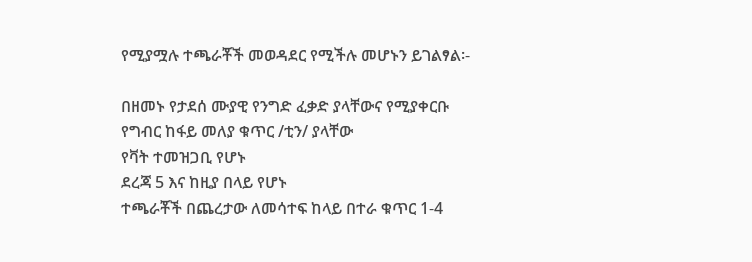የሚያሟሉ ተጫራቾች መወዳደር የሚችሉ መሆኑን ይገልፃል፡-

በዘመኑ የታደሰ ሙያዊ የንግድ ፈቃድ ያላቸውና የሚያቀርቡ
የግብር ከፋይ መለያ ቁጥር /ቲን/ ያላቸው
የቫት ተመዝጋቢ የሆኑ
ደረጃ 5 እና ከዚያ በላይ የሆኑ
ተጫራቾች በጨረታው ለመሳተፍ ከላይ በተራ ቁጥር 1-4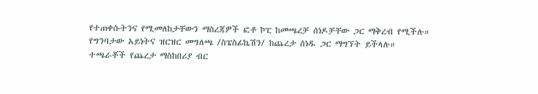የተጠቀሱትንና የሚመለከታቸውን ማስረጃዎች ፎቶ ኮፒ ከመጫረቻ ሰነዶቻቸው ጋር ማቅረብ የሚችሉ።
የግንባታው አይነትና ዝርዝር መግለጫ /ስፔስፊኬሽን/ ከጨረታ ሰነዱ ጋር ማግኘት ይችላሉ።
ተጫራቾች የጨረታ ማስከበሪያ ብር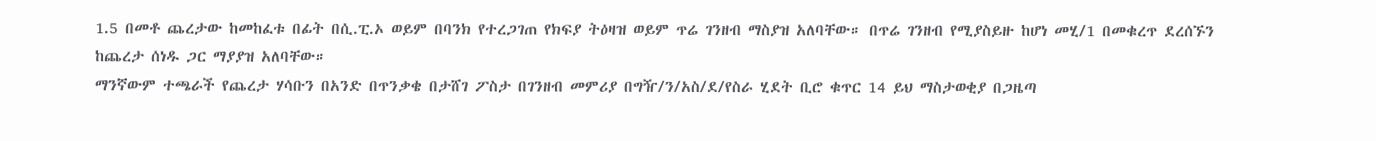1.5 በመቶ ጨረታው ከመከፈቱ በፊት በሲ.ፒ.ኦ ወይም በባንክ የተረጋገጠ የክፍያ ትዕዛዝ ወይም ጥሬ ገንዘብ ማስያዝ አለባቸው። በጥሬ ገንዘብ የሚያስይዙ ከሆነ መሂ/1 በመቁረጥ ደረሰኙን ከጨረታ ሰነዱ ጋር ማያያዝ አለባቸው።
ማንኛውም ተጫራች የጨረታ ሃሳቡን በአንድ በጥንቃቄ በታሸገ ፖስታ በገንዘብ መምሪያ በግዥ/ን/አስ/ደ/የስራ ሂደት ቢሮ ቁጥር 14 ይህ ማስታወቂያ በጋዜጣ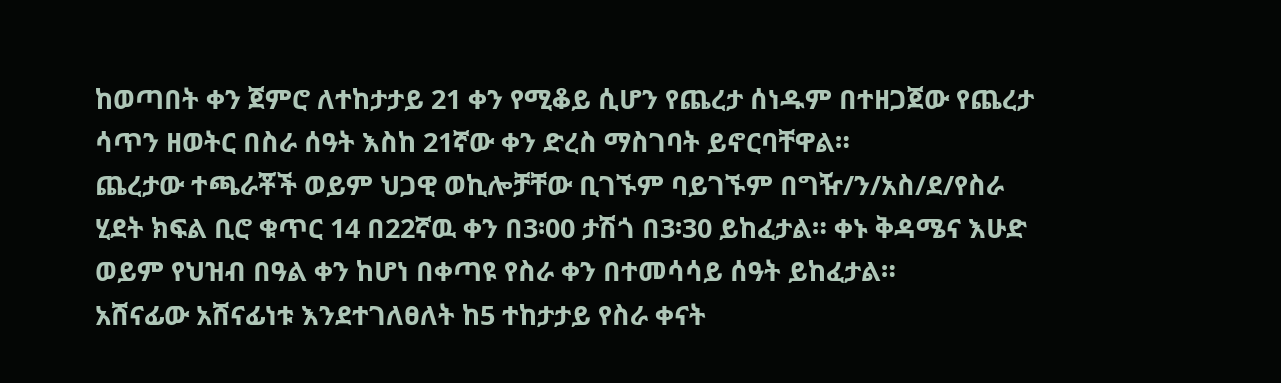ከወጣበት ቀን ጀምሮ ለተከታታይ 21 ቀን የሚቆይ ሲሆን የጨረታ ሰነዱም በተዘጋጀው የጨረታ ሳጥን ዘወትር በስራ ሰዓት እስከ 21ኛው ቀን ድረስ ማስገባት ይኖርባቸዋል።
ጨረታው ተጫራቾች ወይም ህጋዊ ወኪሎቻቸው ቢገኙም ባይገኙም በግዥ/ን/አስ/ደ/የስራ ሂደት ክፍል ቢሮ ቁጥር 14 በ22ኛዉ ቀን በ3፡00 ታሽጎ በ3፡30 ይከፈታል። ቀኑ ቅዳሜና እሁድ ወይም የህዝብ በዓል ቀን ከሆነ በቀጣዩ የስራ ቀን በተመሳሳይ ሰዓት ይከፈታል።
አሸናፊው አሸናፊነቱ እንደተገለፀለት ከ5 ተከታታይ የስራ ቀናት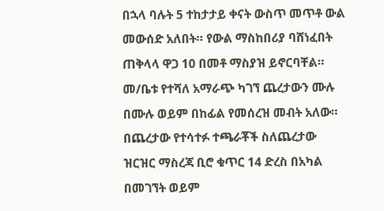በኋላ ባሉት 5 ተከታታይ ቀናት ውስጥ መጥቶ ውል መውሰድ አለበት። የውል ማስከበሪያ ባሸነፈበት ጠቅላላ ዋጋ 10 በመቶ ማስያዝ ይኖርባቸል።
መ/ቤቱ የተሻለ አማራጭ ካገኘ ጨረታውን ሙሉ በሙሉ ወይም በከፊል የመሰረዝ መብት አለው።
በጨረታው የተሳተፉ ተጫራቾች ስለጨረታው ዝርዝር ማስረጃ ቢሮ ቁጥር 14 ድረስ በአካል በመገኘት ወይም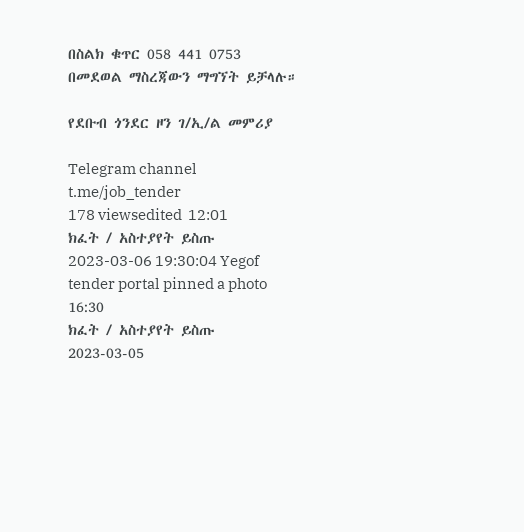በስልክ ቁጥር 058 441 0753 በመደወል ማስረጃውን ማግኘት ይቻላሉ።

የደቡብ ጎንደር ዞን ገ/ኢ/ል መምሪያ

Telegram channel
t.me/job_tender
178 viewsedited  12:01
ክፈት / አስተያየት ይስጡ
2023-03-06 19:30:04 Yegof tender portal pinned a photo
16:30
ክፈት / አስተያየት ይስጡ
2023-03-05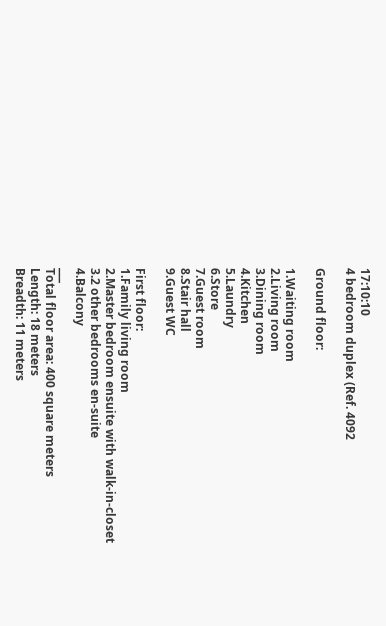17:10:10
4 bedroom duplex (Ref. 4092

Ground floor:

1.Waiting room
2.Living room
3.Dining room
4.Kitchen
5.Laundry
6.Store
7.Guest room
8.Stair hall
9.Guest WC

First floor:
1.Family living room
2.Master bedroom ensuite with walk-in-closet
3.2 other bedrooms en-suite
4.Balcony
___
Total floor area: 400 square meters
Length: 18 meters
Breadth: 11 meters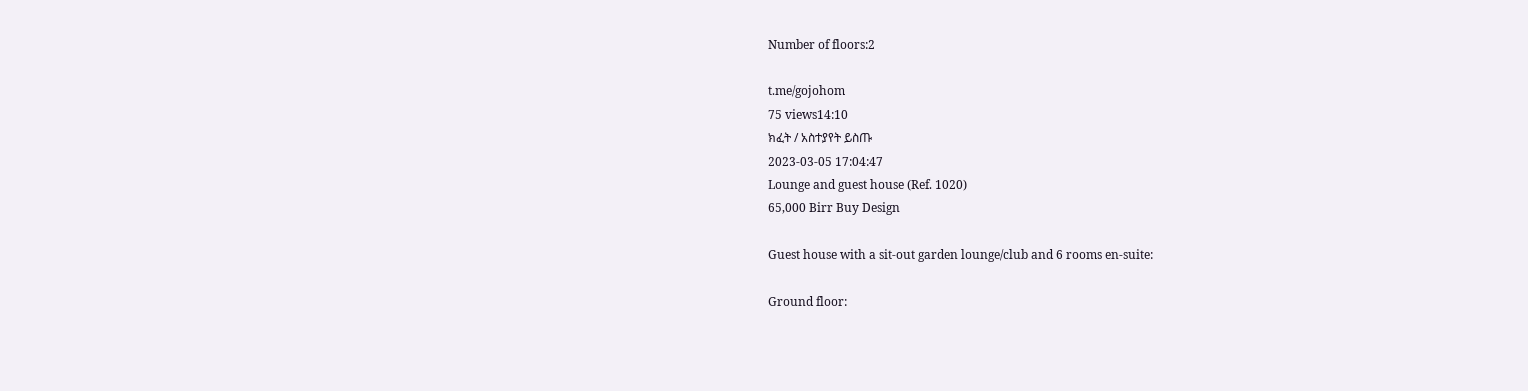Number of floors:2

t.me/gojohom
75 views14:10
ክፈት / አስተያየት ይስጡ
2023-03-05 17:04:47
Lounge and guest house (Ref. 1020)
65,000 Birr Buy Design

Guest house with a sit-out garden lounge/club and 6 rooms en-suite:

Ground floor: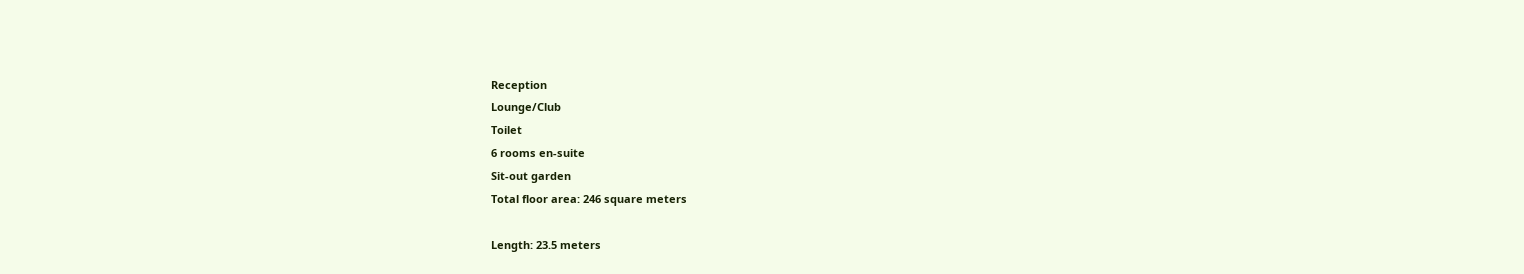Reception
Lounge/Club
Toilet
6 rooms en-suite
Sit-out garden
Total floor area: 246 square meters

Length: 23.5 meters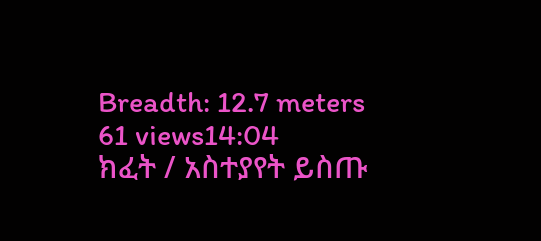Breadth: 12.7 meters
61 views14:04
ክፈት / አስተያየት ይስጡ